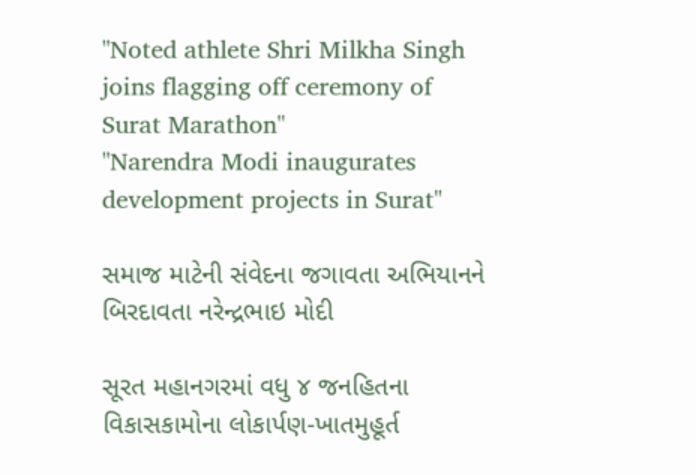"Noted athlete Shri Milkha Singh joins flagging off ceremony of Surat Marathon"
"Narendra Modi inaugurates development projects in Surat"

સમાજ માટેની સંવેદના જગાવતા અભિયાનને બિરદાવતા નરેન્દ્રભાઇ મોદી

સૂરત મહાનગરમાં વધુ ૪ જનહિતના વિકાસકામોના લોકાર્પણ-ખાતમુહૂર્ત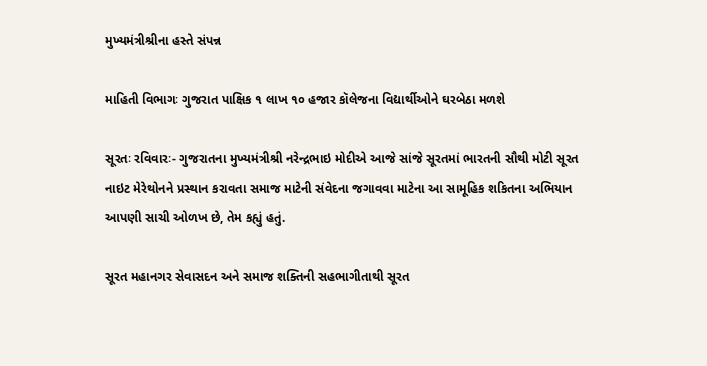મુખ્યમંત્રીશ્રીના હસ્તે સંપન્ન

માહિતી વિભાગઃ ગુજરાત પાક્ષિક ૧ લાખ ૧૦ હજાર કૉલેજના વિદ્યાર્થીઓને ઘરબેઠા મળશે

સૂરતઃ રવિવારઃ- ગુજરાતના મુખ્યમંત્રીશ્રી નરેન્દ્રભાઇ મોદીએ આજે સાંજે સૂરતમાં ભારતની સૌથી મોટી સૂરત નાઇટ મેરેથોનને પ્રસ્થાન કરાવતા સમાજ માટેની સંવેદના જગાવવા માટેના આ સામૂહિક શકિતના અભિયાન આપણી સાચી ઓળખ છે, તેમ કહ્યું હતું.

સૂરત મહાનગર સેવાસદન અને સમાજ શક્તિની સહભાગીતાથી સૂરત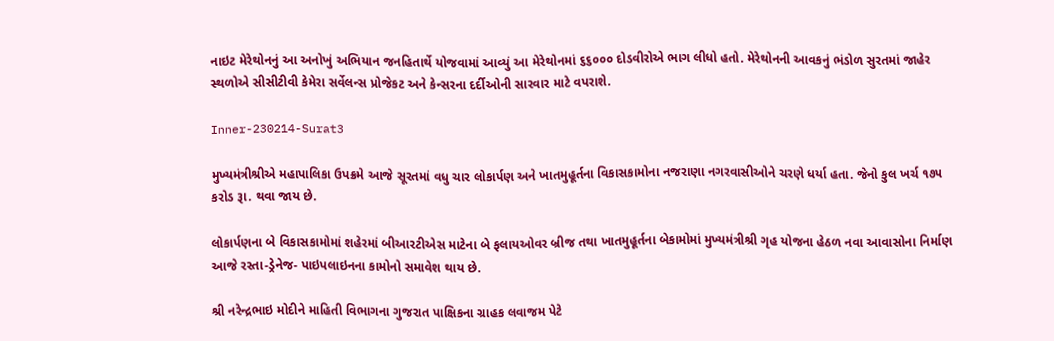નાઇટ મેરેથોનનું આ અનોખું અભિયાન જનહિતાર્થે યોજવામાં આવ્યું આ મેરેથોનમાં ૬૬૦૦૦ દોડવીરોએ ભાગ લીધો હતો. મેરેથોનની આવકનું ભંડોળ સુરતમાં જાહેર સ્થળોએ સીસીટીવી કેમેરા સર્વેલન્સ પ્રોજેકટ અને કેન્સરના દર્દીઓની સારવાર માટે વપરાશે.

Inner-230214-Surat3

મુખ્યમંત્રીશ્રીએ મહાપાલિકા ઉપક્રમે આજે સૂરતમાં વધુ ચાર લોકાર્પણ અને ખાતમુહૂર્તના વિકાસકામોના નજરાણા નગરવાસીઓને ચરણે ધર્યા હતા. જેનો કુલ ખર્ચ ૧૭૫ કરોડ રૂા. થવા જાય છે.

લોકાર્પણના બે વિકાસકામોમાં શહેરમાં બીઆરટીએસ માટેના બે ફલાયઓવર બ્રીજ તથા ખાતમુહૂર્તના બેકામોમાં મુખ્યમંત્રીશ્રી ગૃહ યોજના હેઠળ નવા આવાસોના નિર્માણ આજે રસ્તા-ડ્રેનેજ- પાઇપલાઇનના કામોનો સમાવેશ થાય છે.

શ્રી નરેન્દ્રભાઇ મોદીને માહિતી વિભાગના ગુજરાત પાક્ષિકના ગ્રાહક લવાજમ પેટે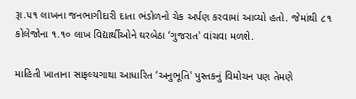રૂા.૫૧ લાખના જનભાગીદારી દાતા ભંડોળનો ચેક અર્પણ કરવામાં આવ્યો હતો. જેમાંથી ૮૧ કોલેજોના ૧.૧૦ લાખ વિદ્યાર્થીઓને ઘરબેઠા ‘ગુજરાત' વાંચવા મળશે.

માહિતી ખાતાના સાફલ્યગાથા આધારિત ‘અનુભૂતિ' પુસ્તકનું વિમોચન પણ તેમણે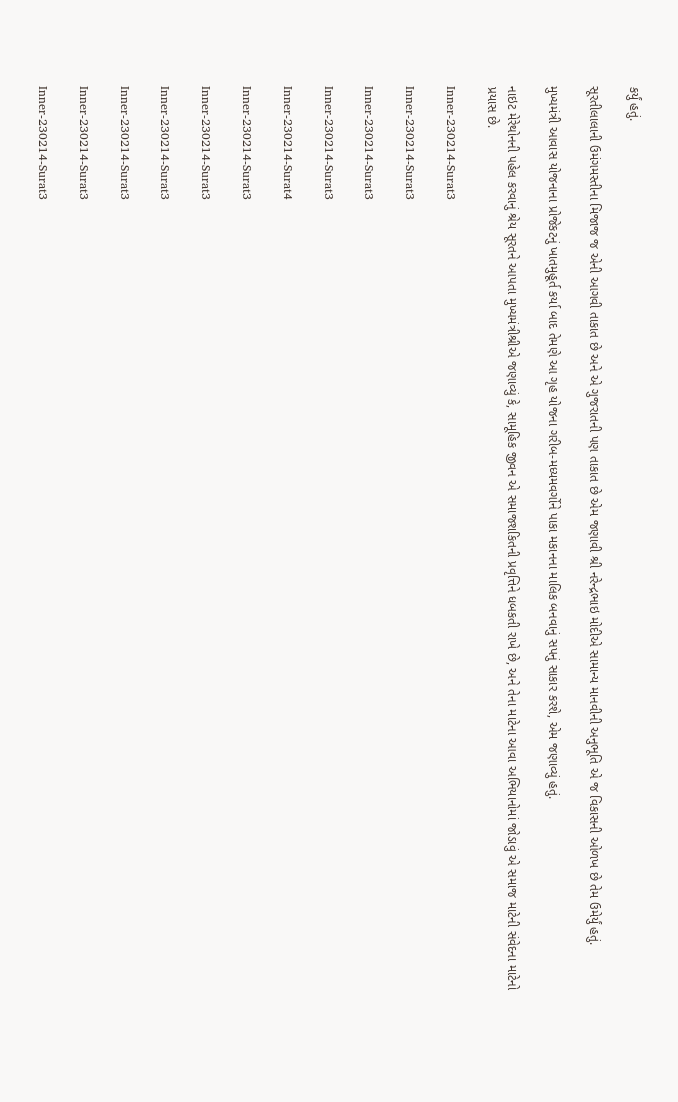કર્યું હતું.

સૂરતીલાલાની ઉમંગમસ્તીના મિજાજ જ એની આગવી તાકાત છે અને એ ગુજરાતની પણ તાકાત છે એમ જણાવી શ્રી નરેન્દ્રભાઇ મોદીએ સામાન્ય માનવીની અનુભૂતિ એ જ વિકાસની ઓળખ છે તેમ ઉમેર્યું હતું.

મુખ્યમંત્રી આવાસ યોજનાના પ્રોજેકટનું ખાતમુહૂર્ત કર્યા બાદ તેમણે આ ગૃહ યોજના ગરીબ-મધ્યમવર્ગોને પાકા મકાનના માલિક બનવાનું સપનું સાકાર કરશે, એમ જણાવ્યું હતું.

નાઇટ મેરેથોનની પહેલ કરવાનું શ્રેય સૂરતને આપતા મુખ્યમંત્રીશ્રીએ જણાવ્યું કે, સામૂહિક જીવન એ સમાજશકિતની પ્રવૃત્તિને ધબકતી રાખે છે, અને તેના માટેના આવા અભિયાનોમાં જોડાવું એ સમાજ માટેની સંવેદના માટેનો પ્રયાસ છે.

Inner-230214-Surat3

Inner-230214-Surat3

Inner-230214-Surat3

Inner-230214-Surat3

Inner-230214-Surat4

Inner-230214-Surat3

Inner-230214-Surat3

Inner-230214-Surat3

Inner-230214-Surat3

Inner-230214-Surat3

Inner-230214-Surat3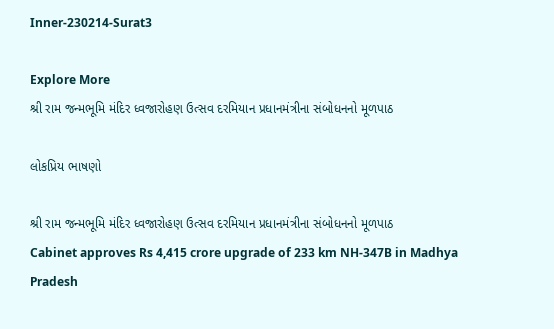Inner-230214-Surat3

Explore More
શ્રી રામ જન્મભૂમિ મંદિર ધ્વજારોહણ ઉત્સવ દરમિયાન પ્રધાનમંત્રીના સંબોધનનો મૂળપાઠ

લોકપ્રિય ભાષણો

શ્રી રામ જન્મભૂમિ મંદિર ધ્વજારોહણ ઉત્સવ દરમિયાન પ્રધાનમંત્રીના સંબોધનનો મૂળપાઠ
Cabinet approves Rs 4,415 crore upgrade of 233 km NH-347B in Madhya Pradesh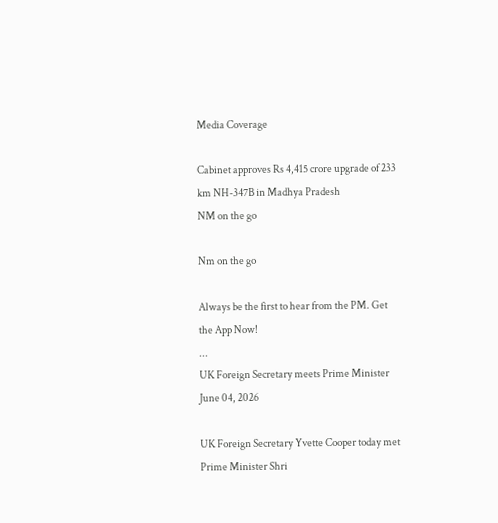Media Coverage

Cabinet approves Rs 4,415 crore upgrade of 233 km NH-347B in Madhya Pradesh
NM on the go

Nm on the go

Always be the first to hear from the PM. Get the App Now!
...
UK Foreign Secretary meets Prime Minister
June 04, 2026

UK Foreign Secretary Yvette Cooper today met Prime Minister Shri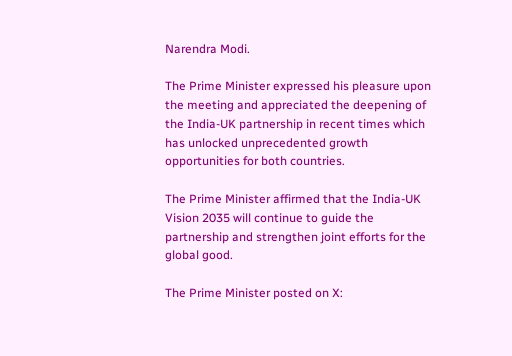Narendra Modi.

The Prime Minister expressed his pleasure upon the meeting and appreciated the deepening of the India-UK partnership in recent times which has unlocked unprecedented growth opportunities for both countries.

The Prime Minister affirmed that the India-UK Vision 2035 will continue to guide the partnership and strengthen joint efforts for the global good.

The Prime Minister posted on X: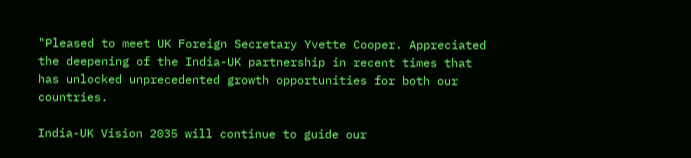"Pleased to meet UK Foreign Secretary Yvette Cooper. Appreciated the deepening of the India-UK partnership in recent times that has unlocked unprecedented growth opportunities for both our countries.

India-UK Vision 2035 will continue to guide our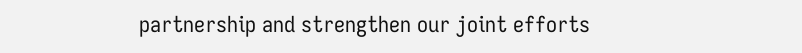partnership and strengthen our joint efforts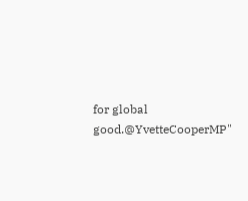for global good.@YvetteCooperMP"